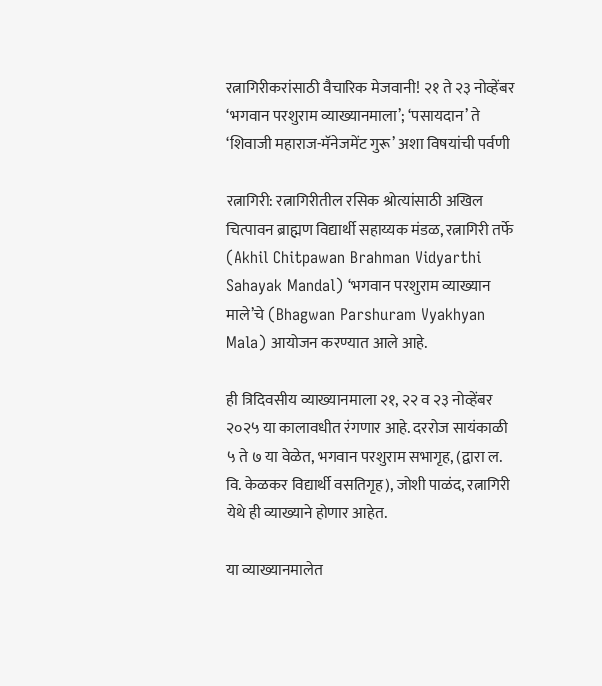रत्नागिरीकरांसाठी वैचारिक मेजवानी! २१ ते २३ नोव्हेंबर ‘भगवान परशुराम व्याख्यानमाला’; ‘पसायदान’ ते ‘शिवाजी महाराज-मॅनेजमेंट गुरू’ अशा विषयांची पर्वणी

रत्नागिरी: रत्नागिरीतील रसिक श्रोत्यांसाठी अखिल चित्पावन ब्राह्मण विद्यार्थी सहाय्यक मंडळ, रत्नागिरी तर्फे (Akhil Chitpawan Brahman Vidyarthi Sahayak Mandal) ‘भगवान परशुराम व्याख्यान माले’चे (Bhagwan Parshuram Vyakhyan Mala) आयोजन करण्यात आले आहे.

ही त्रिदिवसीय व्याख्यानमाला २१, २२ व २३ नोव्हेंबर २०२५ या कालावधीत रंगणार आहे. दररोज सायंकाळी ५ ते ७ या वेळेत, भगवान परशुराम सभागृह, (द्वारा ल. वि. केळकर विद्यार्थी वसतिगृह), जोशी पाळंद, रत्नागिरी येथे ही व्याख्याने होणार आहेत.

या व्याख्यानमालेत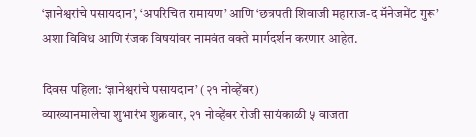‘ज्ञानेश्वरांचे पसायदान’, ‘अपरिचित रामायण’ आणि ‘छत्रपती शिवाजी महाराज-द मॅनेजमेंट गुरू’ अशा विविध आणि रंजक विषयांवर नामवंत वक्ते मार्गदर्शन करणार आहेत.

दिवस पहिला: ‘ज्ञानेश्वरांचे पसायदान’ (२१ नोव्हेंबर)
व्याख्यानमालेचा शुभारंभ शुक्रवार, २१ नोव्हेंबर रोजी सायंकाळी ५ वाजता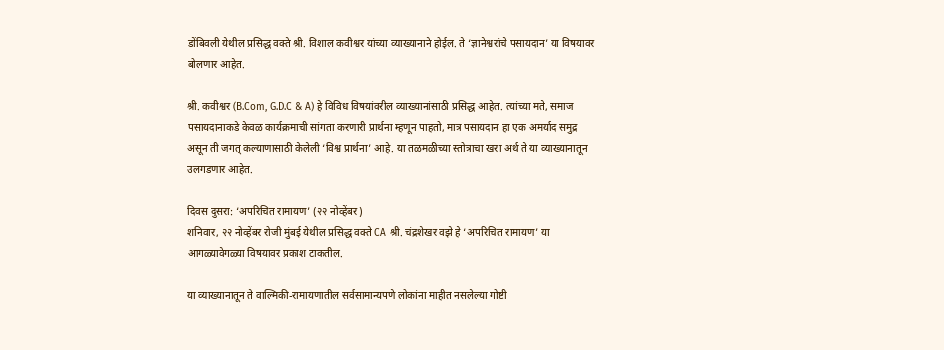डोंबिवली येथील प्रसिद्ध वक्ते श्री. विशाल कवीश्वर यांच्या व्याख्यानाने होईल. ते ‘ज्ञानेश्वरांचे पसायदान’ या विषयावर बोलणार आहेत.

श्री. कवीश्वर (B.Com, G.D.C & A) हे विविध विषयांवरील व्याख्यानांसाठी प्रसिद्ध आहेत. त्यांच्या मते, समाज पसायदानाकडे केवळ कार्यक्रमाची सांगता करणारी प्रार्थना म्हणून पाहतो, मात्र पसायदान हा एक अमर्याद समुद्र असून ती जगत् कल्याणासाठी केलेली ‘विश्व प्रार्थना’ आहे. या तळमळीच्या स्तोत्राचा खरा अर्थ ते या व्याख्यानातून उलगडणार आहेत.

दिवस दुसरा: ‘अपरिचित रामायण’ (२२ नोव्हेंबर)
शनिवार, २२ नोव्हेंबर रोजी मुंबई येथील प्रसिद्ध वक्ते CA श्री. चंद्रशेखर वझे हे ‘अपरिचित रामायण’ या आगळ्यावेगळ्या विषयावर प्रकाश टाकतील.

या व्याख्यानातून ते वाल्मिकी-रामायणातील सर्वसामान्यपणे लोकांना माहीत नसलेल्या गोष्टी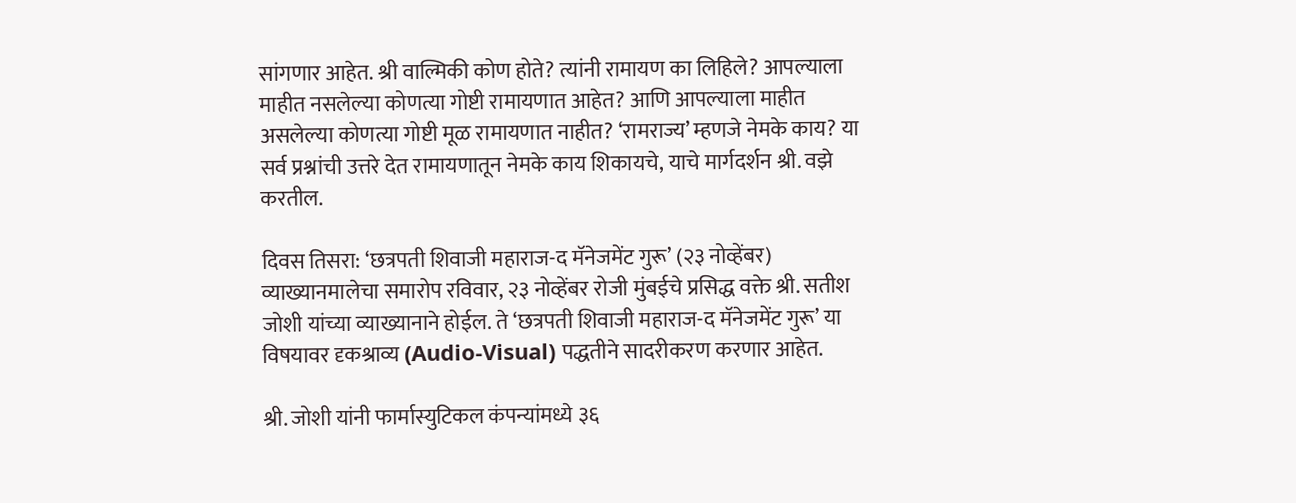सांगणार आहेत. श्री वाल्मिकी कोण होते? त्यांनी रामायण का लिहिले? आपल्याला माहीत नसलेल्या कोणत्या गोष्टी रामायणात आहेत? आणि आपल्याला माहीत असलेल्या कोणत्या गोष्टी मूळ रामायणात नाहीत? ‘रामराज्य’ म्हणजे नेमके काय? या सर्व प्रश्नांची उत्तरे देत रामायणातून नेमके काय शिकायचे, याचे मार्गदर्शन श्री. वझे करतील.

दिवस तिसरा: ‘छत्रपती शिवाजी महाराज-द मॅनेजमेंट गुरू’ (२३ नोव्हेंबर)
व्याख्यानमालेचा समारोप रविवार, २३ नोव्हेंबर रोजी मुंबईचे प्रसिद्ध वक्ते श्री. सतीश जोशी यांच्या व्याख्यानाने होईल. ते ‘छत्रपती शिवाजी महाराज-द मॅनेजमेंट गुरू’ या विषयावर दृकश्राव्य (Audio-Visual) पद्धतीने सादरीकरण करणार आहेत.

श्री. जोशी यांनी फार्मास्युटिकल कंपन्यांमध्ये ३६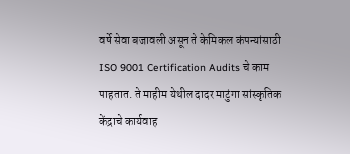वर्षे सेवा बजावली असून ते केमिकल कंपन्यांसाठी ISO 9001 Certification Audits चे काम पाहतात. ते माहीम येथील दादर माटुंगा सांस्कृतिक केंद्राचे कार्यवाह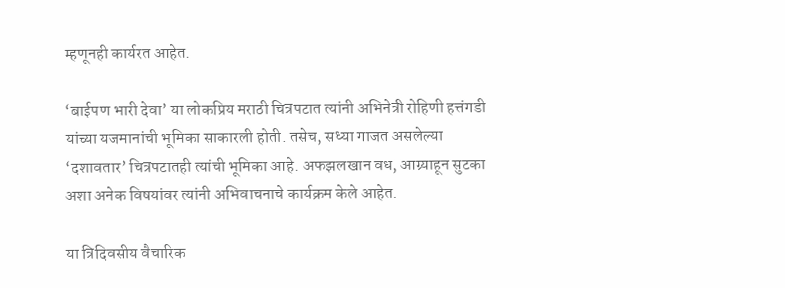म्हणूनही कार्यरत आहेत.

‘बाईपण भारी देवा’ या लोकप्रिय मराठी चित्रपटात त्यांनी अभिनेत्री रोहिणी हत्तंगडी यांच्या यजमानांची भूमिका साकारली होती. तसेच, सध्या गाजत असलेल्या ‘दशावतार’ चित्रपटातही त्यांची भूमिका आहे. अफझलखान वध, आग्र्याहून सुटका अशा अनेक विषयांवर त्यांनी अभिवाचनाचे कार्यक्रम केले आहेत.

या त्रिदिवसीय वैचारिक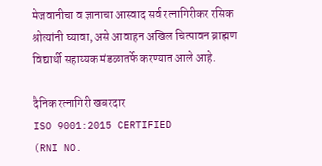मेजवानीचा व ज्ञानाचा आस्वाद सर्व रत्नागिरीकर रसिक श्रोत्यांनी घ्यावा, असे आवाहन अखिल चित्पावन ब्राह्मण विद्यार्थी सहाय्यक मंडळातर्फे करण्यात आले आहे.

दैनिक रत्नागिरी खबरदार
ISO 9001:2015 CERTIFIED
(RNI NO.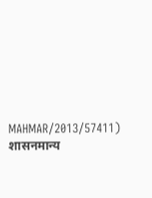MAHMAR/2013/57411)
शासनमान्य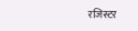रजिस्टर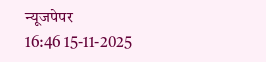न्यूजपेपर
16:46 15-11-2025